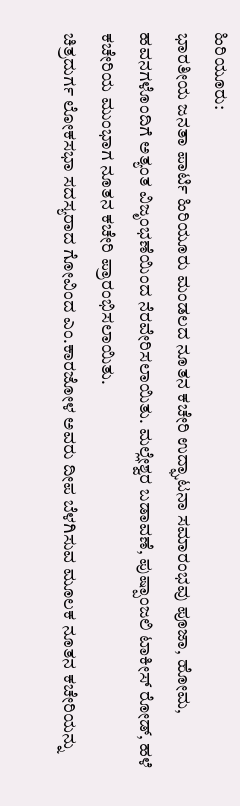ಹಿರಿಯೂರು:
ಭಾರತೀಯ ಜನತಾ ಪಾರ್ಟಿ ಹಿರಿಯೂರು ಮಂಡಲದ ನೂತನ ಕಚೇರಿ ಉದ್ಘಾಟನಾ ಸಮಾರಂಭವು ಪೂಜಾ, ಹೋಮ, ಹವನಗಳೊಂದಿಗೆ ಅತ್ಯಂತ ವಿಜೃಂಭಣೆಯಿಂದ ನೆರವೇರಿಸಲಾಯಿತು. ಮಲ್ಲೇಶ್ವರ ಬಡಾವಣೆ, ಪುಷ್ಪಾಂಜಲಿ ಟಾಕೀಸ್ ರೋಡ್, ಹಳೆ ಕಚೇರಿಯ ಮುಂಭಾಗ ನೂತನ ಕಚೇರಿ ಪ್ರಾರಂಭಿಸಲಾಯಿತು.
ಚಿತ್ರದುರ್ಗ ಲೋಕಸಭಾ ಸದಸ್ಯರಾದ ಗೋವಿಂದ ಎಂ.ಕಾರಜೋಳ ಅವರು ದೀಪ ಬೆಳಗಿಸುವ ಮೂಲಕ ನೂತನ ಕಚೇರಿಯನ್ನು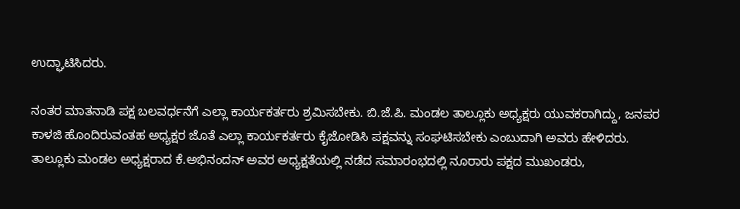ಉದ್ಘಾಟಿಸಿದರು.

ನಂತರ ಮಾತನಾಡಿ ಪಕ್ಷ ಬಲವರ್ಧನೆಗೆ ಎಲ್ಲಾ ಕಾರ್ಯಕರ್ತರು ಶ್ರಮಿಸಬೇಕು. ಬಿ.ಜೆ.ಪಿ. ಮಂಡಲ ತಾಲ್ಲೂಕು ಅಧ್ಯಕ್ಷರು ಯುವಕರಾಗಿದ್ದು, ಜನಪರ ಕಾಳಜಿ ಹೊಂದಿರುವಂತಹ ಅಧ್ಯಕ್ಷರ ಜೊತೆ ಎಲ್ಲಾ ಕಾರ್ಯಕರ್ತರು ಕೈಜೋಡಿಸಿ ಪಕ್ಷವನ್ನು ಸಂಘಟಿಸಬೇಕು ಎಂಬುದಾಗಿ ಅವರು ಹೇಳಿದರು.
ತಾಲ್ಲೂಕು ಮಂಡಲ ಅಧ್ಯಕ್ಷರಾದ ಕೆ.ಅಭಿನಂದನ್ ಅವರ ಅಧ್ಯಕ್ಷತೆಯಲ್ಲಿ ನಡೆದ ಸಮಾರಂಭದಲ್ಲಿ ನೂರಾರು ಪಕ್ಷದ ಮುಖಂಡರು,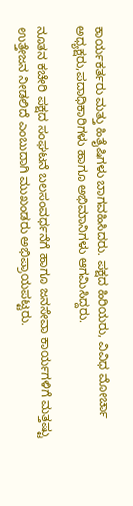ಕಾರ್ಯಕರ್ತರು ಮತ್ತು ಹಿತೈಷಿಗಳು ಬಾಗವಹಿಸಿದರು. ಪಕ್ಷದ ಹಿರಿಯರು, ವಿವಿಧ ಮೋರ್ಚಾ ಅಧ್ಯಕ್ಷರು,ಪದಾಧಿಕಾರಿಗಳು ಹಾಗೂ ಅಭಿಮಾನಿಗಳು ಆಗಮಿಸಿದ್ದರು.

ನೂತನ ಕಚೇರಿ ಪಕ್ಷದ ಸಂಘಟನೆ ಬಲಸಂವರ್ಧನೆಗೆ ಹಾಗೂ ಜನಸೇವಾ ಕಾರ್ಯಗಳಿಗೆ ಮತ್ತಷ್ಟು ಉತ್ತೇಜನ ನೀಡಲಿದೆ ಎಂಬುದಾಗಿ ಮುಖಂಡರು ಅಭಿಪ್ರಾಯಪಟ್ಟರು.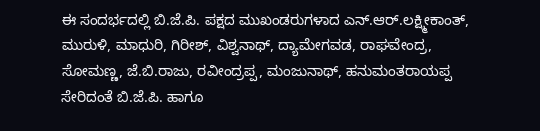ಈ ಸಂದರ್ಭದಲ್ಲಿ ಬಿ.ಜೆ.ಪಿ. ಪಕ್ಷದ ಮುಖಂಡರುಗಳಾದ ಎನ್.ಆರ್.ಲಕ್ಷ್ಮೀಕಾಂತ್, ಮುರುಳಿ, ಮಾಧುರಿ, ಗಿರೀಶ್, ವಿಶ್ವನಾಥ್, ದ್ಯಾಮೇಗವಡ, ರಾಘವೇಂದ್ರ, ಸೋಮಣ್ಣ, ಜೆ.ಬಿ.ರಾಜು, ರವೀಂದ್ರಪ್ಪ, ಮಂಜುನಾಥ್, ಹನುಮಂತರಾಯಪ್ಪ ಸೇರಿದಂತೆ ಬಿ.ಜೆ.ಪಿ. ಹಾಗೂ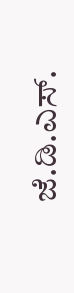ಜೆ.ಡಿ.ಎಸ್.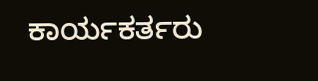ಕಾರ್ಯಕರ್ತರು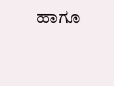ಹಾಗೂ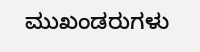ಮುಖಂಡರುಗಳು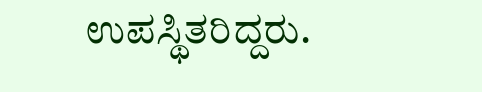ಉಪಸ್ಥಿತರಿದ್ದರು.